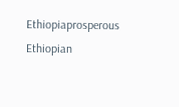Ethiopiaprosperous
Ethiopian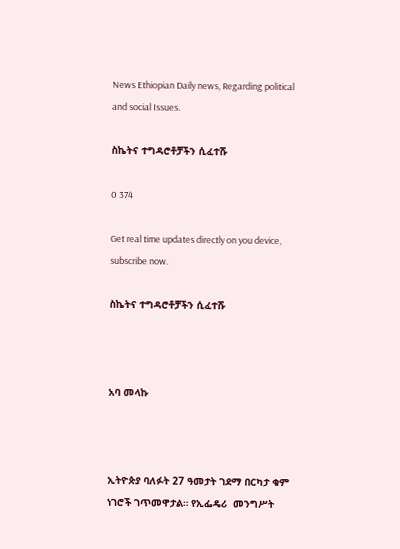News Ethiopian Daily news, Regarding political and social Issues.

ስኬትና ተግዳሮቶቻችን ሲፈተሹ

0 374

Get real time updates directly on you device, subscribe now.

ስኬትና ተግዳሮቶቻችን ሲፈተሹ



አባ መላኩ



ኢትዮጵያ ባለፉት 27 ዓመታት ገደማ በርካታ ቁም ነገሮች ገጥመዋታል። የኢፌዴሪ  መንግሥት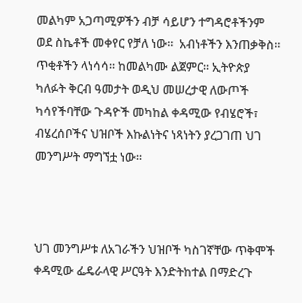መልካም አጋጣሚዎችን ብቻ ሳይሆን ተግዳሮቶችንም ወደ ስኬቶች መቀየር የቻለ ነው።  አብነቶችን እንጠቃቅስ። ጥቂቶችን ላነሳሳ። ከመልካሙ ልጀምር። ኢትዮጵያ ካለፉት ቅርብ ዓመታት ወዲህ መሠረታዊ ለውጦች ካሳየችባቸው ጉዳዮች መካከል ቀዳሚው የብሄሮች፣ ብሄረሰቦችና ህዝቦች እኩልነትና ነጻነትን ያረጋገጠ ህገ መንግሥት ማግኘቷ ነው።



ህገ መንግሥቱ ለአገራችን ህዝቦች ካስገኛቸው ጥቅሞች ቀዳሚው ፌዴራላዊ ሥርዓት እንድትከተል በማድረጉ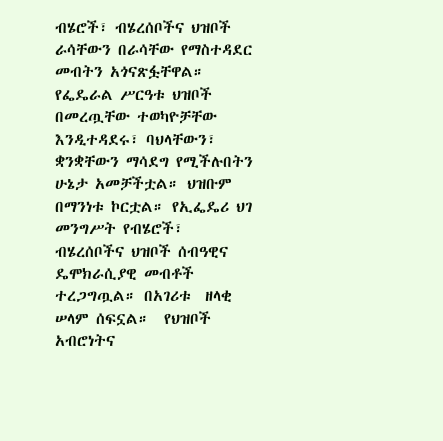ብሄሮች፣ ብሄረሰቦችና ህዝቦች ራሳቸውን በራሳቸው የማስተዳደር መብትን አጎናጽፏቸዋል። የፌዴራል ሥርዓቱ ህዝቦች በመረጧቸው ተወካዮቻቸው እንዲተዳደሩ፣ ባህላቸውን፣ ቋንቋቸውን ማሳደግ የሚችሉበትን ሁኔታ አመቻችቷል። ህዝቡም በማንነቱ ኮርቷል። የኢፌዴሪ ህገ መንግሥት የብሄሮች፣ ብሄረሰቦችና ህዝቦች ሰብዓዊና ዴሞክራሲያዊ መብቶች ተረጋግጧል። በአገሪቱ  ዘላቂ ሠላም ሰፍኗል።  የህዝቦች አብሮነትና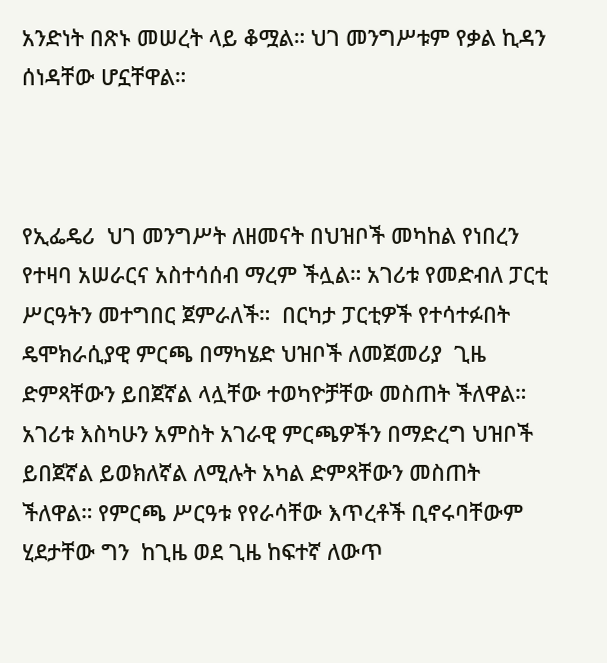አንድነት በጽኑ መሠረት ላይ ቆሟል። ህገ መንግሥቱም የቃል ኪዳን ሰነዳቸው ሆኗቸዋል።



የኢፌዴሪ  ህገ መንግሥት ለዘመናት በህዝቦች መካከል የነበረን የተዛባ አሠራርና አስተሳሰብ ማረም ችሏል። አገሪቱ የመድብለ ፓርቲ ሥርዓትን መተግበር ጀምራለች።  በርካታ ፓርቲዎች የተሳተፉበት ዴሞክራሲያዊ ምርጫ በማካሄድ ህዝቦች ለመጀመሪያ  ጊዜ ድምጻቸውን ይበጀኛል ላሏቸው ተወካዮቻቸው መስጠት ችለዋል። አገሪቱ እስካሁን አምስት አገራዊ ምርጫዎችን በማድረግ ህዝቦች ይበጀኛል ይወክለኛል ለሚሉት አካል ድምጻቸውን መስጠት ችለዋል። የምርጫ ሥርዓቱ የየራሳቸው እጥረቶች ቢኖሩባቸውም  ሂደታቸው ግን  ከጊዜ ወደ ጊዜ ከፍተኛ ለውጥ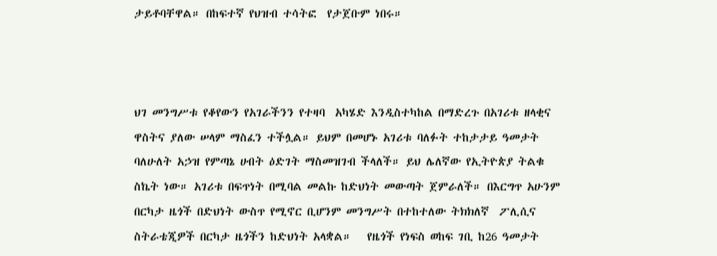ታይቶባቸዋል። በከፍተኛ የህዝብ ተሳትፎ  የታጀቡም ነበሩ።



ህገ መንግሥቱ የቆየውን የአገራችንን የተዛባ  አካሄድ እንዲስተካከል በማድረጉ በአገሪቱ ዘላቂና ዋስትና ያለው ሠላም ማስፈን ተችሏል። ይህም በመሆኑ አገሪቱ ባለፉት ተከታታይ ዓመታት ባለሁለት አኃዝ የምጣኔ ሀብት ዕድገት ማስመዝገብ ችላለች። ይህ ሌለኛው የኢትዮጵያ ትልቁ ስኬት ነው። አገሪቱ በፍጥነት በሚባል መልኩ ከድህነት መውጣት ጀምራለች። በእርግጥ አሁንም በርካታ ዜጎች በድህነት ውስጥ የሚኖር ቢሆንም መንግሥት በተከተለው ትክክለኛ  ፖሊሲና ስትራቴጂዎች በርካታ ዜጎችን ከድህነት አላቋል።   የዜጎች የነፍስ ወከፍ ገቢ ከ26 ዓመታት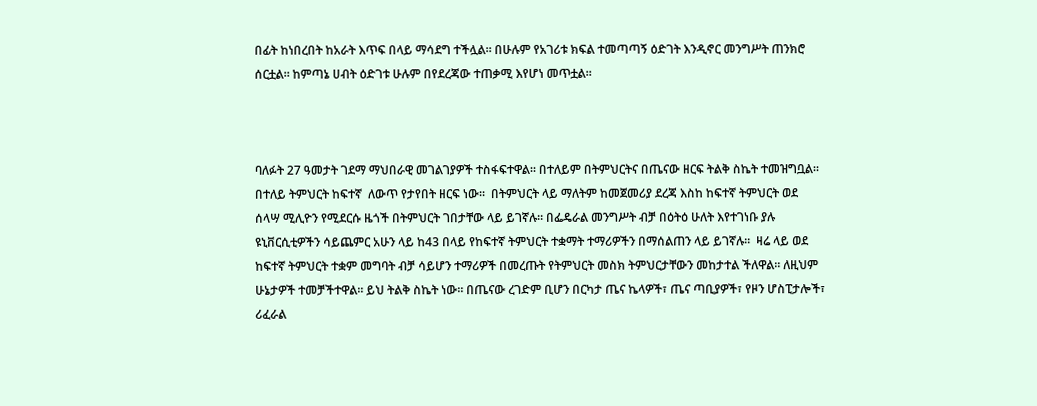በፊት ከነበረበት ከአራት እጥፍ በላይ ማሳደግ ተችሏል። በሁሉም የአገሪቱ ክፍል ተመጣጣኝ ዕድገት እንዲኖር መንግሥት ጠንክሮ ሰርቷል። ከምጣኔ ሀብት ዕድገቱ ሁሉም በየደረጃው ተጠቃሚ እየሆነ መጥቷል።



ባለፉት 27 ዓመታት ገደማ ማህበራዊ መገልገያዎች ተስፋፍተዋል። በተለይም በትምህርትና በጤናው ዘርፍ ትልቅ ስኬት ተመዝግቧል። በተለይ ትምህርት ከፍተኛ  ለውጥ የታየበት ዘርፍ ነው።  በትምህርት ላይ ማለትም ከመጀመሪያ ደረጃ እስከ ከፍተኛ ትምህርት ወደ ሰላሣ ሚሊዮን የሚደርሱ ዜጎች በትምህርት ገበታቸው ላይ ይገኛሉ። በፌዴራል መንግሥት ብቻ በዕትዕ ሁለት እየተገነቡ ያሉ ዩኒቨርሲቲዎችን ሳይጨምር አሁን ላይ ከ43 በላይ የከፍተኛ ትምህርት ተቋማት ተማሪዎችን በማሰልጠን ላይ ይገኛሉ።  ዛሬ ላይ ወደ ከፍተኛ ትምህርት ተቋም መግባት ብቻ ሳይሆን ተማሪዎች በመረጡት የትምህርት መስክ ትምህርታቸውን መከታተል ችለዋል። ለዚህም ሁኔታዎች ተመቻችተዋል። ይህ ትልቅ ስኬት ነው። በጤናው ረገድም ቢሆን በርካታ ጤና ኬላዎች፣ ጤና ጣቢያዎች፣ የዞን ሆስፒታሎች፣ ሪፈራል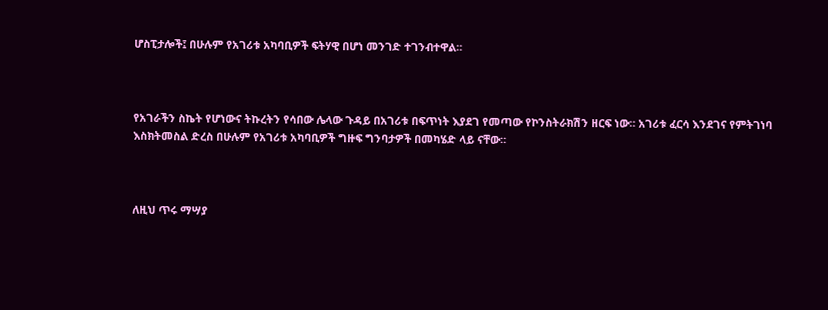ሆስፒታሎች፤ በሁሉም የአገሪቱ አካባቢዎች ፍትሃዊ በሆነ መንገድ ተገንብተዋል።



የአገራችን ስኬት የሆነውና ትኩረትን የሳበው ሌላው ጉዳይ በአገሪቱ በፍጥነት እያደገ የመጣው የኮንስትራክሽን ዘርፍ ነው። አገሪቱ ፈርሳ እንደገና የምትገነባ እስክትመስል ድረስ በሁሉም የአገሪቱ አካባቢዎች ግዙፍ ግንባታዎች በመካሄድ ላይ ናቸው።



ለዚህ ጥሩ ማሣያ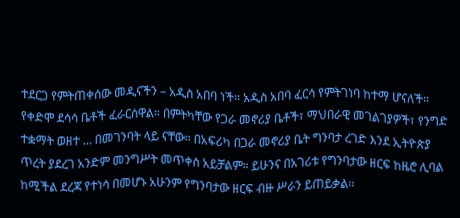ተደርጋ የምትጠቀሰው መዲናችን – አዲስ አበባ ነች። አዲስ አበባ ፈርሳ የምትገነባ ከተማ ሆናለች። የቀድሞ ደሳሳ ቤቶች ፈራርሰዋል። በምትካቸው የጋራ መኖሪያ ቤቶች፣ ማህበራዊ መገልገያዎች፣ የንግድ ተቋማት ወዘተ … በመገንባት ላይ ናቸው። በአፍሪካ በጋራ መኖሪያ ቤት ግንባታ ረገድ እንደ ኢትዮጵያ ጥረት ያደረገ አንድም መንግሥት መጥቀስ አይቻልም። ይሁንና በአገሪቱ የግንባታው ዘርፍ ከዜሮ ሊባል ከሚችል ደረጃ የተነሳ በመሆኑ አሁንም የግንባታው ዘርፍ ብዙ ሥራን ይጠይቃል።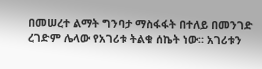በመሠረተ ልማት ግንባታ ማስፋፋት በተለይ በመንገድ  ረገድም ሌላው የአገሪቱ ትልቁ ሰኬት ነው። አገሪቱን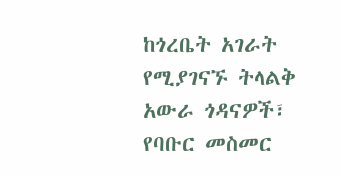ከጎረቤት አገራት የሚያገናኙ ትላልቅ አውራ ጎዳናዎች፣ የባቡር መስመር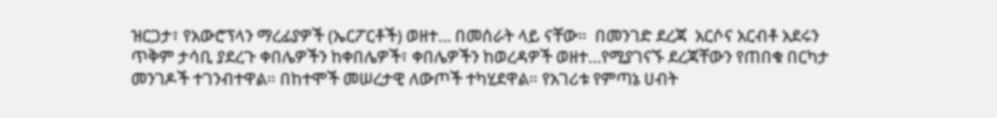ዝርጋታ፣ የአውሮፕላን ማረፊያዎች (ኤርፖርቶች) ወዘተ… በመሰራት ላይ ናቸው።  በመንገድ ደረጃ  አርሶና አርብቶ አደሩን ጥቅም ታሳቢ ያደረጉ ቀበሌዎችን ከቀበሌዎች፣ ቀበሌዎችን ከወረዳዎች ወዘተ…የሚያገናኙ ደረጃቸውን የጠበቁ በርካታ መንገዶች ተገንብተዋል። በከተሞች መሠረታዊ ለውጦች ተካሂደዋል። የአገሪቱ የምጣኔ ሀብት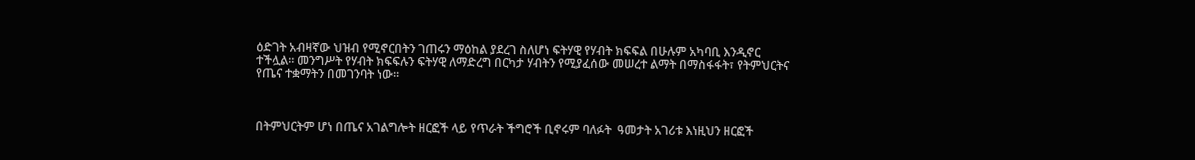ዕድገት አብዛኛው ህዝብ የሚኖርበትን ገጠሩን ማዕከል ያደረገ ስለሆነ ፍትሃዊ የሃብት ክፍፍል በሁሉም አካባቢ እንዲኖር ተችሏል። መንግሥት የሃብት ክፍፍሉን ፍትሃዊ ለማድረግ በርካታ ሃብትን የሚያፈሰው መሠረተ ልማት በማስፋፋት፣ የትምህርትና የጤና ተቋማትን በመገንባት ነው።



በትምህርትም ሆነ በጤና አገልግሎት ዘርፎች ላይ የጥራት ችግሮች ቢኖሩም ባለፉት  ዓመታት አገሪቱ እነዚህን ዘርፎች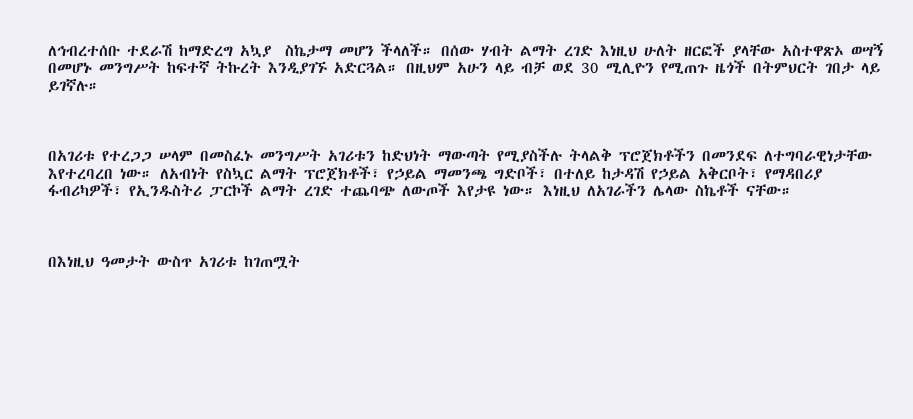ለኅብረተሰቡ ተደራሽ ከማድረግ አኳያ  ስኬታማ መሆን ችላለች። በሰው ሃብት ልማት ረገድ እነዚህ ሁለት ዘርፎች ያላቸው አስተዋጽኦ ወሣኝ በመሆኑ መንግሥት ከፍተኛ ትኩረት እንዲያገኙ አድርጓል። በዚህም አሁን ላይ ብቻ ወደ 30 ሚሊዮን የሚጠጉ ዜጎች በትምህርት ገበታ ላይ ይገኛሉ።



በአገሪቱ የተረጋጋ ሠላም በመስፈኑ መንግሥት አገሪቱን ከድህነት ማውጣት የሚያስችሉ ትላልቅ ፕሮጀክቶችን በመንደፍ ለተግባራዊነታቸው እየተረባረበ ነው። ለአብነት የስኳር ልማት ፕሮጀክቶች፣ የኃይል ማመንጫ ግድቦች፣ በተለይ ከታዳሽ የኃይል አቅርቦት፣ የማዳበሪያ ፋብሪካዎች፣ የኢንዱስትሪ ፓርኮች ልማት ረገድ ተጨባጭ ለውጦች እየታዩ ነው። እነዚህ ለአገራችን ሌላው ስኬቶች ናቸው።



በእነዚህ ዓመታት ውስጥ አገሪቱ ከገጠሟት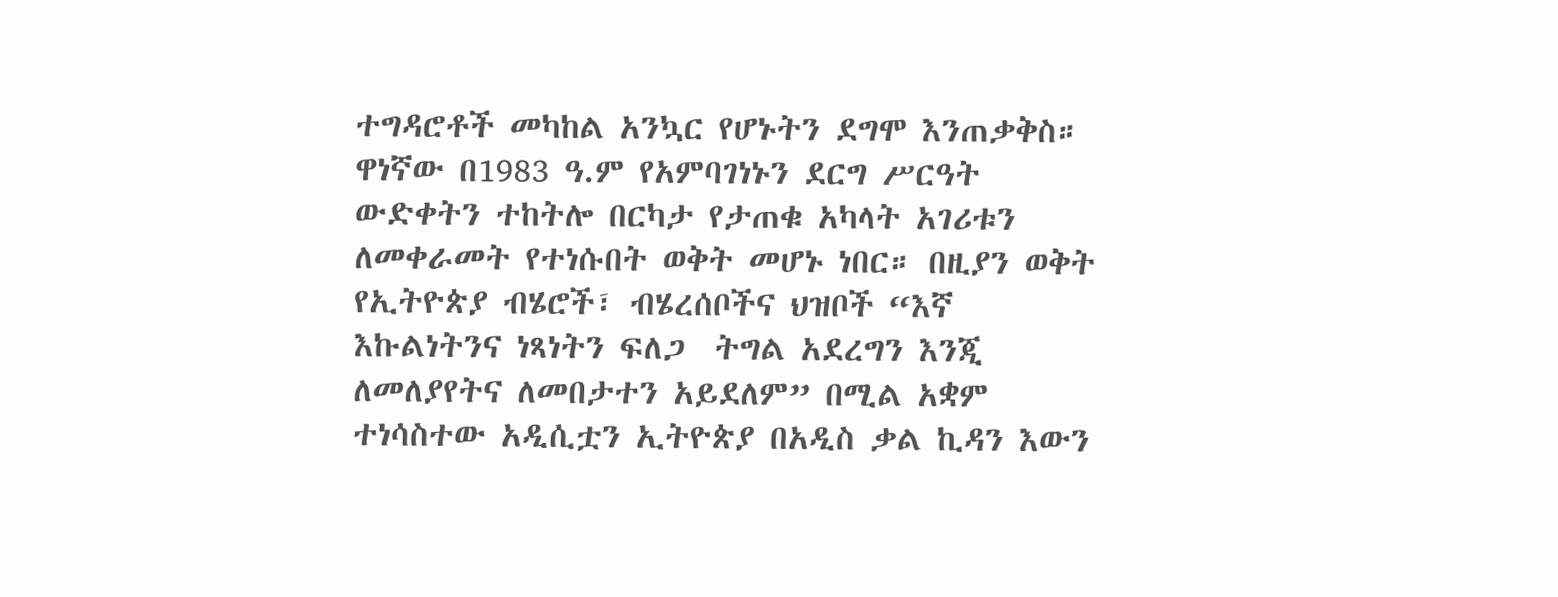ተግዳሮቶች መካከል አንኳር የሆኑትን ደግሞ እንጠቃቅስ። ዋነኛው በ1983 ዓ.ም የአምባገነኑን ደርግ ሥርዓት ውድቀትን ተከትሎ በርካታ የታጠቁ አካላት አገሪቱን ለመቀራመት የተነሱበት ወቅት መሆኑ ነበር። በዚያን ወቅት የኢትዮጵያ ብሄሮች፣ ብሄረሰቦችና ህዝቦች “እኛ እኩልነትንና ነጻነትን ፍለጋ  ትግል አደረግን እንጂ ለመለያየትና ለመበታተን አይደለም” በሚል አቋም ተነሳስተው አዲሲቷን ኢትዮጵያ በአዲስ ቃል ኪዳን እውን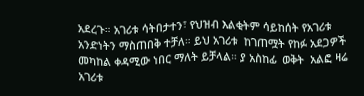አደረጉ። አገሪቱ ሳትበታተን፣ የህዝብ እልቂትም ሳይከሰት የአገሪቱ አንድነትን ማስጠበቅ ተቻለ። ይህ አገሪቱ  ከገጠሟት የከፉ አደጋዎች መካከል ቀዳሚው ነበር ማለት ይቻላል። ያ አስከፊ  ወቅት  አልፎ ዛሬ አገሪቱ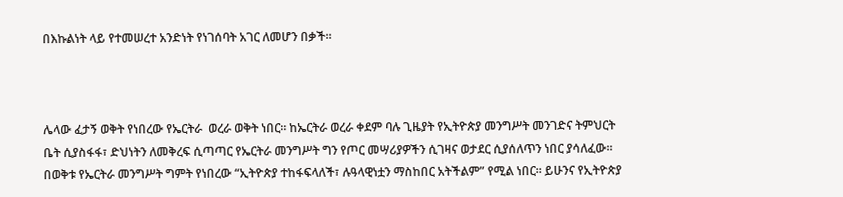በእኩልነት ላይ የተመሠረተ አንድነት የነገሰባት አገር ለመሆን በቃች።



ሌላው ፈታኝ ወቅት የነበረው የኤርትራ  ወረራ ወቅት ነበር። ከኤርትራ ወረራ ቀደም ባሉ ጊዜያት የኢትዮጵያ መንግሥት መንገድና ትምህርት ቤት ሲያስፋፋ፣ ድህነትን ለመቅረፍ ሲጣጣር የኤርትራ መንግሥት ግን የጦር መሣሪያዎችን ሲገዛና ወታደር ሲያሰለጥን ነበር ያሳለፈው። በወቅቱ የኤርትራ መንግሥት ግምት የነበረው “ኢትዮጵያ ተከፋፍላለች፣ ሉዓላዊነቷን ማስከበር አትችልም” የሚል ነበር። ይሁንና የኢትዮጵያ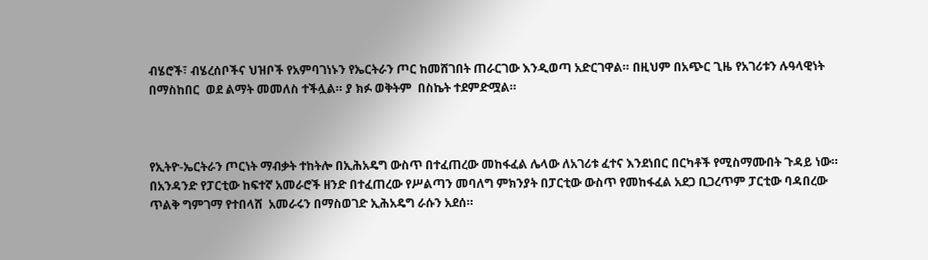ብሄሮች፣ ብሄረሰቦችና ህዝቦች የአምባገነኑን የኤርትራን ጦር ከመሸገበት ጠራርገው እንዲወጣ አድርገዋል። በዚህም በአጭር ጊዜ የአገሪቱን ሉዓላዊነት በማስከበር  ወደ ልማት መመለስ ተችሏል። ያ ክፉ ወቅትም  በስኬት ተደምድሟል።



የኢትዮ-ኤርትራን ጦርነት ማብቃት ተከትሎ በኢሕአዴግ ውስጥ በተፈጠረው መከፋፈል ሌላው ለአገሪቱ ፈተና እንደነበር በርካቶች የሚስማሙበት ጉዳይ ነው። በአንዳንድ የፓርቲው ከፍተኛ አመራሮች ዘንድ በተፈጠረው የሥልጣን መባለግ ምክንያት በፓርቲው ውስጥ የመከፋፈል አደጋ ቢጋረጥም ፓርቲው ባዳበረው ጥልቅ ግምገማ የተበላሸ  አመራሩን በማስወገድ ኢሕአዴግ ራሱን አደሰ።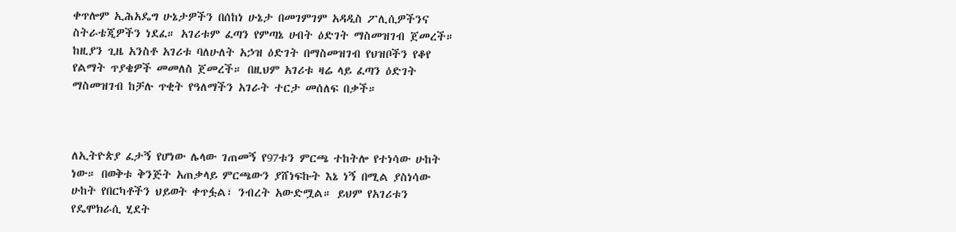ቀጥሎም ኢሕአዴግ ሁኔታዎችን በሰከነ ሁኔታ በመገምገም አዳዲስ ፖሊሲዎችንና ስትራቴጂዎችን ነደፈ። አገሪቱም ፈጣን የምጣኔ ሀብት ዕድገት ማስመዝገብ ጀመረች።  ከዚያን ጊዜ አንስቶ አገሪቱ ባለሁለት አኃዝ ዕድገት በማስመዝገብ የህዝቦችን የቆየ የልማት ጥያቄዎች መመለስ ጀመረች። በዚህም አገሪቱ ዛሬ ላይ ፈጣን ዕድገት ማስመዝገብ ከቻሉ ጥቂት የዓለማችን አገራት ተርታ መሰለፍ በቃች።



ለኢትዮጵያ ፈታኝ የሆነው ሌላው ገጠመኝ የ97ቱን ምርጫ ተከትሎ የተነሳው ሁከት ነው። በወቅቱ ቅንጅት አጠቃላይ ምርጫውን ያሸነፍኩት እኔ ነኝ በሚል ያስነሳው ሁከት የበርካቶችን ህይወት ቀጥፏል፣ ንብረት አውድሟል። ይህም የአገሪቱን የዴሞክራሲ ሂደት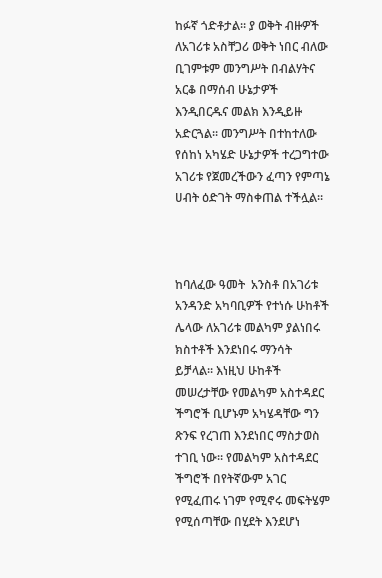ከፉኛ ጎድቶታል። ያ ወቅት ብዙዎች ለአገሪቱ አስቸጋሪ ወቅት ነበር ብለው ቢገምቱም መንግሥት በብልሃትና አርቆ በማሰብ ሁኔታዎች እንዲበርዱና መልክ እንዲይዙ አድርጓል። መንግሥት በተከተለው የሰከነ አካሄድ ሁኔታዎች ተረጋግተው አገሪቱ የጀመረችውን ፈጣን የምጣኔ ሀብት ዕድገት ማስቀጠል ተችሏል።



ከባለፈው ዓመት  አንስቶ በአገሪቱ አንዳንድ አካባቢዎች የተነሱ ሁከቶች ሌላው ለአገሪቱ መልካም ያልነበሩ ክስተቶች እንደነበሩ ማንሳት ይቻላል። እነዚህ ሁከቶች መሠረታቸው የመልካም አስተዳደር ችግሮች ቢሆኑም አካሄዳቸው ግን ጽንፍ የረገጠ እንደነበር ማስታወስ ተገቢ ነው። የመልካም አስተዳደር ችግሮች በየትኛውም አገር የሚፈጠሩ ነገም የሚኖሩ መፍትሄም የሚሰጣቸው በሂደት እንደሆነ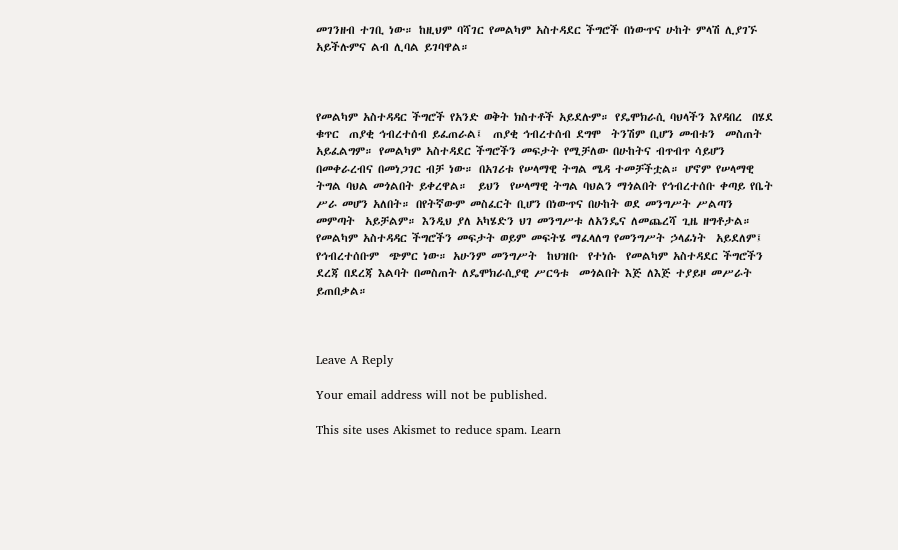መገንዘብ ተገቢ ነው። ከዚህም ባሻገር የመልካም አስተዳደር ችግሮች በነውጥና ሁከት ምላሽ ሊያገኙ አይችሉምና ልብ ሊባል ይገባዋል።



የመልካም አስተዳዳር ችግሮች የአንድ ወቅት ክስተቶች አይደሉም። የዴሞክራሲ ባህላችን እየዳበረ  በሄደ ቁጥር  ጠያቂ ኅብረተሰብ ይፈጠራል፤  ጠያቂ ኅብረተሰብ ደግሞ  ትንሽም ቢሆን መብቱን  መስጠት አይፈልግም። የመልካም አስተዳደር ችግሮችን መፍታት የሚቻለው በሁከትና ብጥብጥ ሳይሆን በመቀራረብና በመነጋገር ብቻ ነው። በአገሪቱ የሠላማዊ ትግል ሜዳ ተመቻችቷል። ሆኖም የሠላማዊ ትግል ባህል መጎልበት ይቀረዋል።  ይህን  የሠላማዊ ትግል ባህልን ማጎልበት የኅብረተሰቡ ቀጣይ የቤት ሥራ መሆን አለበት። በየትኛውም መስፈርት ቢሆን በነውጥና በሁከት ወደ መንግሥት ሥልጣን መምጣት  አይቻልም። እንዲህ ያለ አካሄድን ህገ መንግሥቱ ለአንዴና ለመጨረሻ ጊዜ ዘግቶታል። የመልካም አስተዳዳር ችግሮችን መፍታት ወይም መፍትሄ ማፈላለግ የመንግሥት ኃላፊነት  አይደለም፤ የኅብረተሰቡም  ጭምር ነው። አሁንም መንግሥት  ከህዝቡ  የተነሱ  የመልካም አስተዳደር ችግሮችን ደረጃ በደረጃ እልባት በመስጠት ለዴሞክራሲያዊ ሥርዓቱ  መጎልበት እጅ ለእጅ ተያይዞ መሥራት ይጠበቃል።



Leave A Reply

Your email address will not be published.

This site uses Akismet to reduce spam. Learn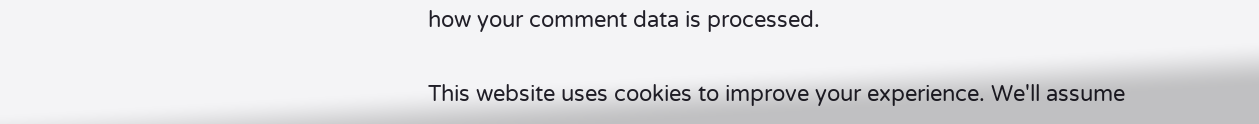how your comment data is processed.

This website uses cookies to improve your experience. We'll assume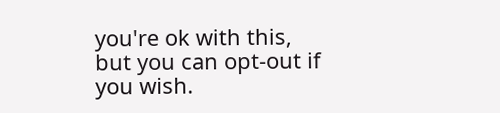you're ok with this, but you can opt-out if you wish.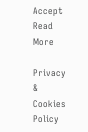Accept Read More

Privacy & Cookies Policy